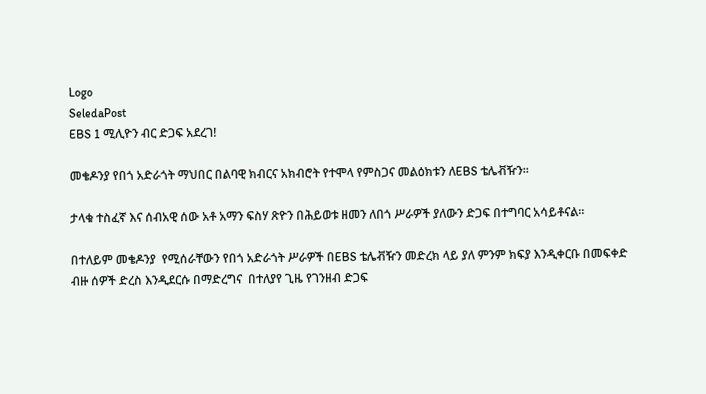Logo
SeledaPost
EBS 1 ሚሊዮን ብር ድጋፍ አደረገ!

መቄዶንያ የበጎ አድራጎት ማህበር በልባዊ ክብርና አክብሮት የተሞላ የምስጋና መልዕክቱን ለEBS ቴሌቭዥን።

ታላቁ ተስፈኛ እና ሰብአዊ ሰው አቶ አማን ፍስሃ ጽዮን በሕይወቱ ዘመን ለበጎ ሥራዎች ያለውን ድጋፍ በተግባር አሳይቶናል።

በተለይም መቄዶንያ  የሚሰራቸውን የበጎ አድራጎት ሥራዎች በEBS ቴሌቭዥን መድረክ ላይ ያለ ምንም ክፍያ እንዲቀርቡ በመፍቀድ ብዙ ሰዎች ድረስ እንዲደርሱ በማድረግና  በተለያየ ጊዜ የገንዘብ ድጋፍ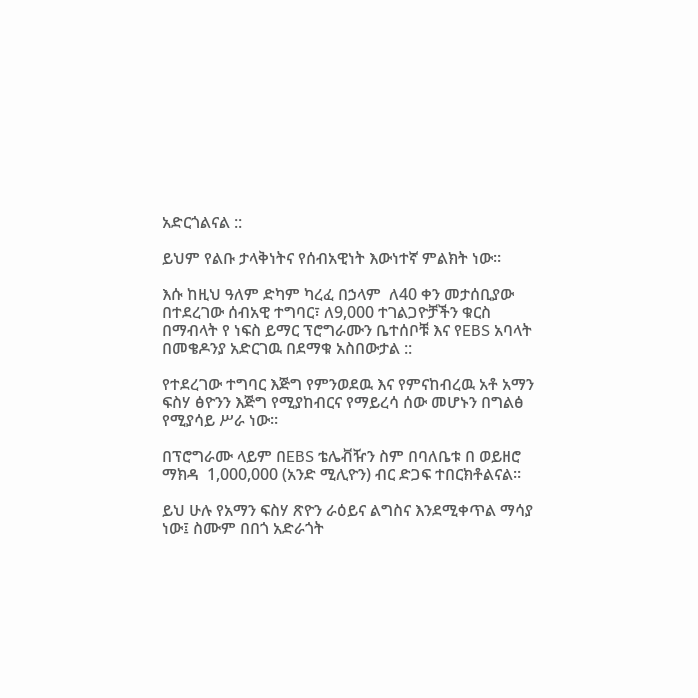አድርጎልናል ::

ይህም የልቡ ታላቅነትና የሰብአዊነት እውነተኛ ምልክት ነው።

እሱ ከዚህ ዓለም ድካም ካረፈ በኃላም  ለ40 ቀን መታሰቢያው በተደረገው ሰብአዊ ተግባር፣ ለ9,000 ተገልጋዮቻችን ቁርስ በማብላት የ ነፍስ ይማር ፕሮግራሙን ቤተሰቦቹ እና የEBS አባላት በመቄዶንያ አድርገዉ በደማቁ አስበውታል ::

የተደረገው ተግባር እጅግ የምንወደዉ እና የምናከብረዉ አቶ አማን ፍስሃ ፅዮንን እጅግ የሚያከብርና የማይረሳ ሰው መሆኑን በግልፅ የሚያሳይ ሥራ ነው።

በፕሮግራሙ ላይም በEBS ቴሌቭዥን ስም በባለቤቱ በ ወይዘሮ ማክዳ  1,000,000 (አንድ ሚሊዮን) ብር ድጋፍ ተበርክቶልናል።

ይህ ሁሉ የአማን ፍስሃ ጽዮን ራዕይና ልግስና እንደሚቀጥል ማሳያ ነው፤ ስሙም በበጎ አድራጎት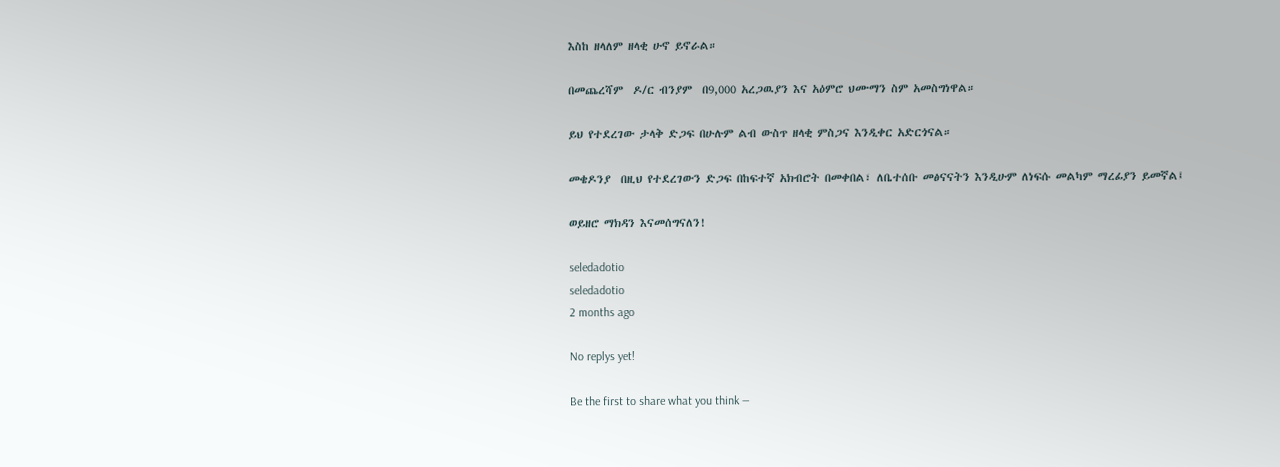እስከ ዘላለም ዘላቂ ሁኖ ይኖራል።

በመጨረሻም  ዶ/ር ብንያም  በ9,000 አረጋዉያን እና አዕምሮ ህሙማን ስም አመስግነዋል።

ይህ የተደረገው ታላቅ ድጋፍ በሁሉም ልብ ውስጥ ዘላቂ ምስጋና እንዲቀር አድርጎናል።

መቄዶንያ  በዚህ የተደረገውን ድጋፍ በከፍተኛ አክብሮት በመቀበል፣ ለቤተሰቡ መፅናናትን እንዲሁም ለነፍሱ መልካም ማረፊያን ይመኛል፤

ወይዘሮ ማክዳን እናመሰግናለን!

seledadotio
seledadotio
2 months ago

No replys yet!

Be the first to share what you think —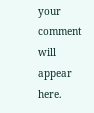your comment will appear here.